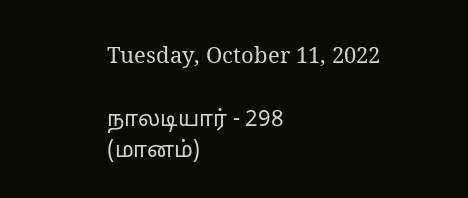Tuesday, October 11, 2022

நாலடியார் - 298 (மானம்)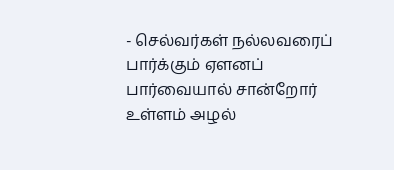- செல்வர்கள் நல்லவரைப் பார்க்கும் ஏளனப் பார்வையால் சான்றோர் உள்ளம் அழல்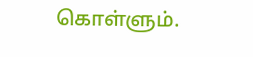கொள்ளும்.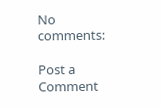No comments:

Post a Comment